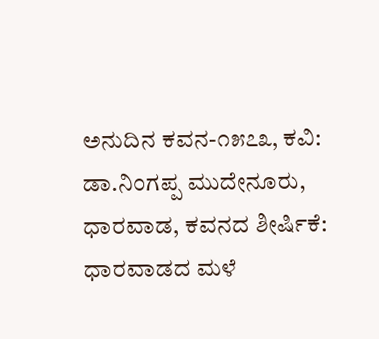ಅನುದಿನ ಕವನ-೧೫೭೩, ಕವಿ: ಡಾ.ನಿಂಗಪ್ಪ‌ ಮುದೇನೂರು, ಧಾರವಾಡ, ಕವನದ ಶೀರ್ಷಿಕೆ: ಧಾರವಾಡದ ಮಳೆ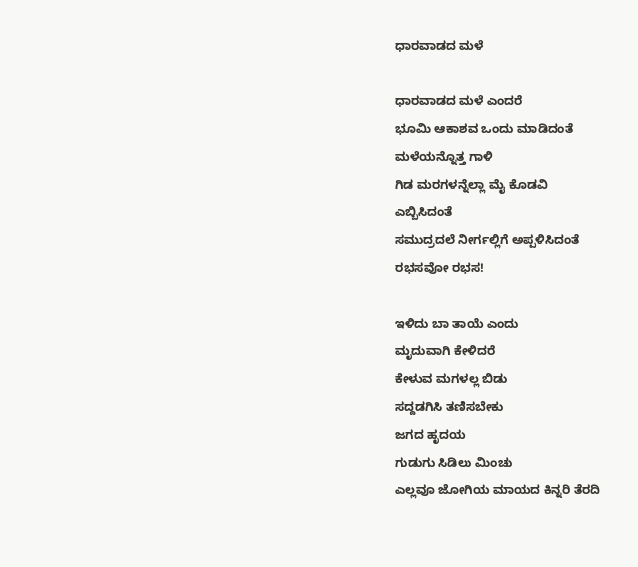ಧಾರವಾಡದ ಮಳೆ

ಧಾರವಾಡದ ಮಳೆ ಎಂದರೆ
ಭೂಮಿ ಆಕಾಶವ ಒಂದು ಮಾಡಿದಂತೆ
ಮಳೆಯನ್ನೊತ್ತ ಗಾಳಿ
ಗಿಡ ಮರಗಳನ್ನೆಲ್ಲಾ ಮೈ ಕೊಡವಿ
ಎಬ್ಬಿಸಿದಂತೆ
ಸಮುದ್ರದಲೆ ನೀರ್ಗಲ್ಲಿಗೆ ಅಪ್ಪಳಿಸಿದಂತೆ
ರಭಸವೋ ರಭಸ!

ಇಳಿದು ಬಾ ತಾಯೆ ಎಂದು
ಮೃದುವಾಗಿ ಕೇಳಿದರೆ
ಕೇಳುವ ಮಗಳಲ್ಲ ಬಿಡು
ಸದ್ದಡಗಿಸಿ ತಣಿಸಬೇಕು
ಜಗದ ಹೃದಯ
ಗುಡುಗು ಸಿಡಿಲು ಮಿಂಚು
ಎಲ್ಲವೂ ಜೋಗಿಯ ಮಾಯದ ಕಿನ್ನರಿ ತೆರದಿ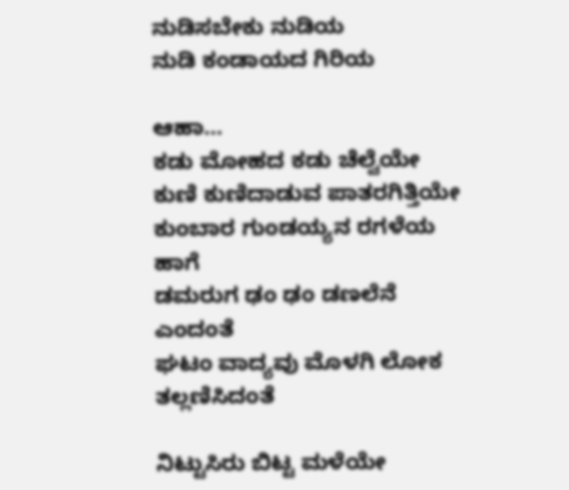ನುಡಿಸಬೇಕು ನುಡಿಯ
ನುಡಿ ಕಂಡಾಯದ ಗಿರಿಯ

ಆಹಾ…
ಕಡು ಮೋಹದ ಕಡು ಚೆಲ್ವೆಯೇ
ಕುಣಿ ಕುಣಿದಾಡುವ ಪಾತರಗಿತ್ತಿಯೇ
ಕುಂಬಾರ ಗುಂಡಯ್ಯನ ರಗಳೆಯ ಹಾಗೆ
ಡಮರುಗ ಢಂ ಢಂ ಡಣಲೆನೆ ಎಂದಂತೆ
ಘಟಂ ವಾದ್ಯವು ಮೊಳಗಿ ಲೋಕ ತಲ್ಲಣಿಸಿದಂತೆ

ನಿಟ್ಟುಸಿರು ಬಿಟ್ಟ ಮಳೆಯೇ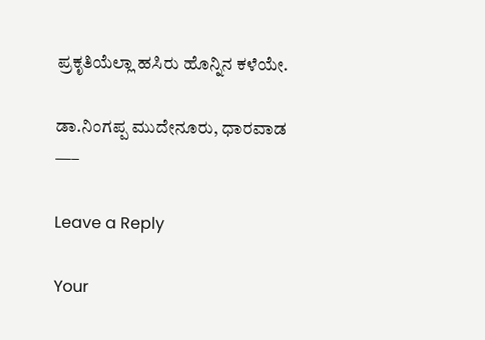ಪ್ರಕೃತಿಯೆಲ್ಲಾ ಹಸಿರು ಹೊನ್ನಿನ ಕಳೆಯೇ.

ಡಾ.ನಿಂಗಪ್ಪ ಮುದೇನೂರು, ಧಾರವಾಡ
—–

Leave a Reply

Your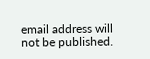email address will not be published.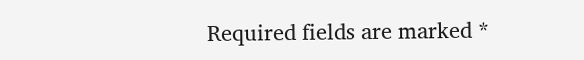Required fields are marked *